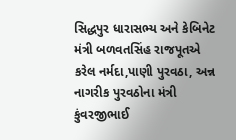સિદ્ધપુર ધારાસભ્ય અને કેબિનેટ મંત્રી બળવતસિંહ રાજપૂતએ કરેલ નર્મદા,પાણી પુરવઠા, અન્ન નાગરીક પુરવઠોના મંત્રી કુંવરજીભાઈ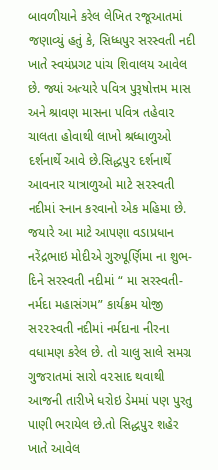બાવળીયાને કરેલ લેખિત રજૂઆતમાં જણાવ્યું હતું કે, સિધ્ધપુર સરસ્વતી નદી ખાતે સ્વયંપ્રગટ પાંચ શિવાલય આવેલ છે. જ્યાં અત્યારે પવિત્ર પુરૂષોત્તમ માસ અને શ્રાવણ માસના પવિત્ર તહેવા૨ ચાલતા હોવાથી લાખો શ્રધ્ધાળુઓ દર્શનાર્થે આવે છે.સિદ્ધપુ૨ દર્શનાર્થે આવનાર યાત્રાળુઓ માટે સ૨સ્વતી નદીમાં સ્નાન કરવાનો એક મહિમા છે.
જયારે આ માટે આપણા વડાપ્રધાન નરેંદ્રભાઇ મોદીએ ગુરુપૂર્ણિમા ના શુભ-દિને સરસ્વતી નદીમાં “ મા સરસ્વતી-નર્મદા મહાસંગમ” કાર્યક્રમ યોજી સ૨૨સ્વતી નદીમાં નર્મદાના નીરના વધામણ કરેલ છે. તો ચાલુ સાલે સમગ્ર ગુજરાતમાં સારો વ૨સાદ થવાથી આજની તારીખે ધરોઇ ડેમમાં પણ પુરતુ પાણી ભરાયેલ છે.તો સિદ્ધપુ૨ શહેર ખાતે આવેલ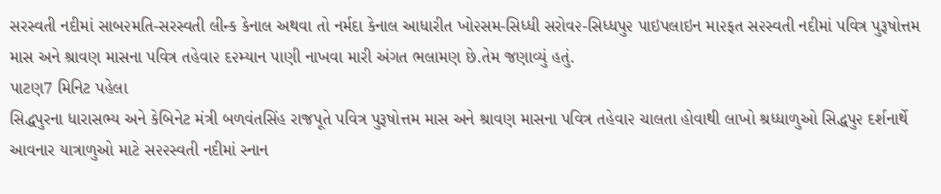સરસ્વતી નદીમાં સાબ૨મતિ-સરસ્વતી લીન્ક કેનાલ અથવા તો નર્મદા કેનાલ આધારીત ખો૨સમ-સિધ્ધી સરોવ૨-સિધ્ધપુ૨ પાઇપલાઇન મા૨ફત સ૨સ્વતી નદીમાં પવિત્ર પુરૂષોત્તમ માસ અને શ્રાવણ માસના પવિત્ર તહેવા૨ દ૨મ્યાન પાણી નાખવા મારી અંગત ભલામણ છે.તેમ જણાવ્યું હતું.
પાટણ7 મિનિટ પહેલા
સિદ્ધપુરના ધારાસભ્ય અને કેબિનેટ મંત્રી બળવંતસિંહ રાજપૂતે પવિત્ર પુરૂષોત્તમ માસ અને શ્રાવણ માસના પવિત્ર તહેવા૨ ચાલતા હોવાથી લાખો શ્રધ્ધાળુઓ સિદ્ધપુ૨ દર્શનાર્થે આવનાર યાત્રાળુઓ માટે સ૨૨સ્વતી નદીમાં સ્નાન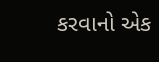કરવાનો એક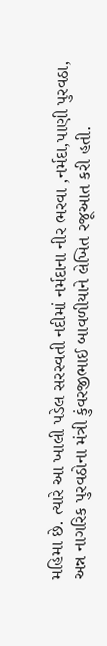મહિમા છે. ત્યારે આ ખાલી પડેલ સરસ્વતી નદીમાં નર્મદાના નીર ભરવા ,નર્મદા,પાણી પુરવઠા, અન્ન નાગરિક પુરવઠોના મંત્રી કુંવરજીભાઈ બાવળીયાને લેખિત રજૂઆત કરી હતી.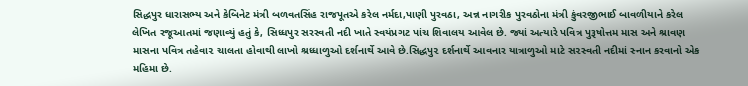સિદ્ધપુર ધારાસભ્ય અને કેબિનેટ મંત્રી બળવતસિંહ રાજપૂતએ કરેલ નર્મદા,પાણી પુરવઠા, અન્ન નાગરીક પુરવઠોના મંત્રી કુંવરજીભાઈ બાવળીયાને કરેલ લેખિત રજૂઆતમાં જણાવ્યું હતું કે, સિધ્ધપુર સરસ્વતી નદી ખાતે સ્વયંપ્રગટ પાંચ શિવાલય આવેલ છે. જ્યાં અત્યારે પવિત્ર પુરૂષોત્તમ માસ અને શ્રાવણ માસના પવિત્ર તહેવા૨ ચાલતા હોવાથી લાખો શ્રધ્ધાળુઓ દર્શનાર્થે આવે છે.સિદ્ધપુ૨ દર્શનાર્થે આવનાર યાત્રાળુઓ માટે સ૨સ્વતી નદીમાં સ્નાન કરવાનો એક મહિમા છે.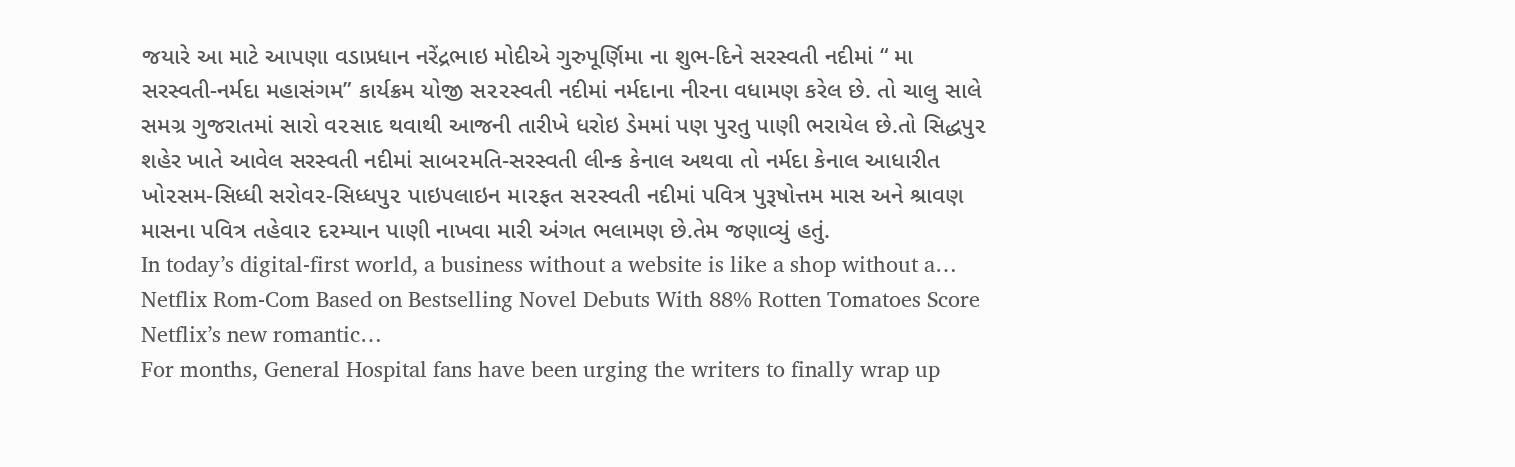જયારે આ માટે આપણા વડાપ્રધાન નરેંદ્રભાઇ મોદીએ ગુરુપૂર્ણિમા ના શુભ-દિને સરસ્વતી નદીમાં “ મા સરસ્વતી-નર્મદા મહાસંગમ” કાર્યક્રમ યોજી સ૨૨સ્વતી નદીમાં નર્મદાના નીરના વધામણ કરેલ છે. તો ચાલુ સાલે સમગ્ર ગુજરાતમાં સારો વ૨સાદ થવાથી આજની તારીખે ધરોઇ ડેમમાં પણ પુરતુ પાણી ભરાયેલ છે.તો સિદ્ધપુ૨ શહેર ખાતે આવેલ સરસ્વતી નદીમાં સાબ૨મતિ-સરસ્વતી લીન્ક કેનાલ અથવા તો નર્મદા કેનાલ આધારીત ખો૨સમ-સિધ્ધી સરોવ૨-સિધ્ધપુ૨ પાઇપલાઇન મા૨ફત સ૨સ્વતી નદીમાં પવિત્ર પુરૂષોત્તમ માસ અને શ્રાવણ માસના પવિત્ર તહેવા૨ દ૨મ્યાન પાણી નાખવા મારી અંગત ભલામણ છે.તેમ જણાવ્યું હતું.
In today’s digital-first world, a business without a website is like a shop without a…
Netflix Rom-Com Based on Bestselling Novel Debuts With 88% Rotten Tomatoes Score Netflix’s new romantic…
For months, General Hospital fans have been urging the writers to finally wrap up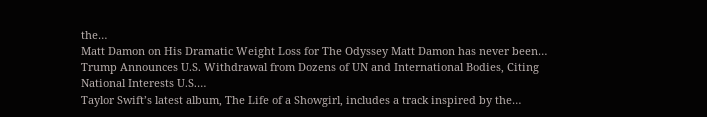the…
Matt Damon on His Dramatic Weight Loss for The Odyssey Matt Damon has never been…
Trump Announces U.S. Withdrawal from Dozens of UN and International Bodies, Citing National Interests U.S.…
Taylor Swift’s latest album, The Life of a Showgirl, includes a track inspired by the…